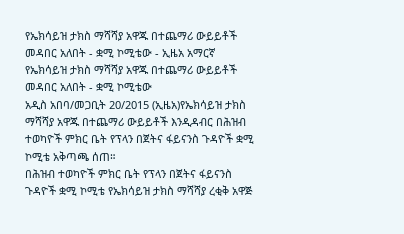የኤክሳይዝ ታክስ ማሻሻያ አዋጁ በተጨማሪ ውይይቶች መዳበር አለበት - ቋሚ ኮሚቴው - ኢዜአ አማርኛ
የኤክሳይዝ ታክስ ማሻሻያ አዋጁ በተጨማሪ ውይይቶች መዳበር አለበት - ቋሚ ኮሚቴው
አዲስ አበባ/መጋቢት 20/2015 (ኢዜአ)የኤክሳይዝ ታክስ ማሻሻያ አዋጁ በተጨማሪ ውይይቶች እንዲዳብር በሕዝብ ተወካዮች ምክር ቤት የፕላን በጀትና ፋይናንስ ጉዳዮች ቋሚ ኮሚቴ አቅጣጫ ሰጠ።
በሕዝብ ተወካዮች ምክር ቤት የፕላን በጀትና ፋይናንስ ጉዳዮች ቋሚ ኮሚቴ የኤክሳይዝ ታክስ ማሻሻያ ረቂቅ አዋጅ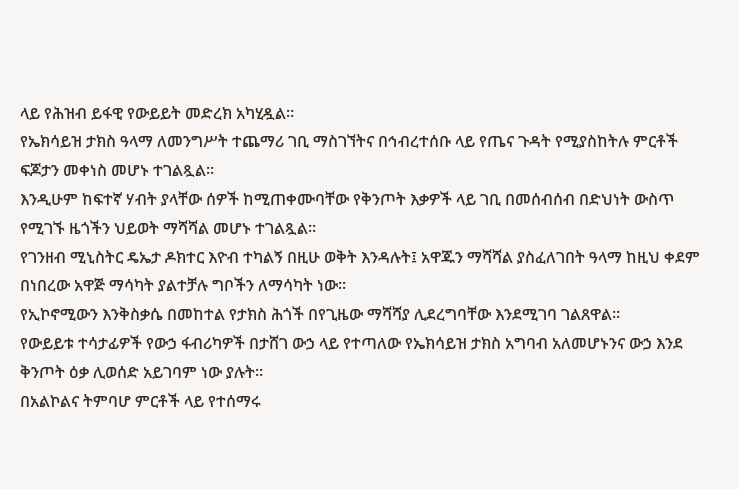ላይ የሕዝብ ይፋዊ የውይይት መድረክ አካሂዷል።
የኤክሳይዝ ታክስ ዓላማ ለመንግሥት ተጨማሪ ገቢ ማስገኘትና በኅብረተሰቡ ላይ የጤና ጉዳት የሚያስከትሉ ምርቶች ፍጆታን መቀነስ መሆኑ ተገልጿል።
እንዲሁም ከፍተኛ ሃብት ያላቸው ሰዎች ከሚጠቀሙባቸው የቅንጦት እቃዎች ላይ ገቢ በመሰብሰብ በድህነት ውስጥ የሚገኙ ዜጎችን ህይወት ማሻሻል መሆኑ ተገልጿል።
የገንዘብ ሚኒስትር ዴኤታ ዶክተር እዮብ ተካልኝ በዚሁ ወቅት እንዳሉት፤ አዋጁን ማሻሻል ያስፈለገበት ዓላማ ከዚህ ቀደም በነበረው አዋጅ ማሳካት ያልተቻሉ ግቦችን ለማሳካት ነው።
የኢኮኖሚውን እንቅስቃሴ በመከተል የታክስ ሕጎች በየጊዜው ማሻሻያ ሊደረግባቸው እንደሚገባ ገልጸዋል።
የውይይቱ ተሳታፊዎች የውኃ ፋብሪካዎች በታሸገ ውኃ ላይ የተጣለው የኤክሳይዝ ታክስ አግባብ አለመሆኑንና ውኃ እንደ ቅንጦት ዕቃ ሊወሰድ አይገባም ነው ያሉት።
በአልኮልና ትምባሆ ምርቶች ላይ የተሰማሩ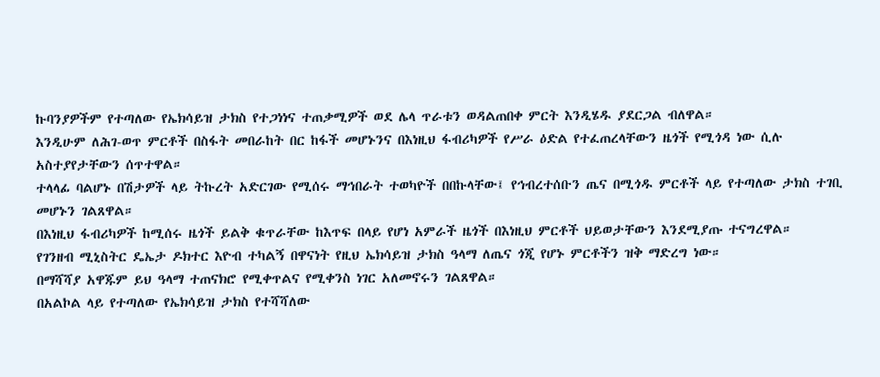ኩባንያዎችም የተጣለው የኤክሳይዝ ታክስ የተጋነነና ተጠቃሚዎች ወደ ሌላ ጥራቱን ወዳልጠበቀ ምርት እንዲሄዱ ያደርጋል ብለዋል።
እንዲሁም ለሕገ-ወጥ ምርቶች በስፋት መበራከት በር ከፋች መሆኑንና በእነዚህ ፋብሪካዎች የሥራ ዕድል የተፈጠረላቸውን ዜጎች የሚጎዳ ነው ሲሉ አስተያየታቸውን ሰጥተዋል።
ተላላፊ ባልሆኑ በሽታዎች ላይ ትኩረት አድርገው የሚሰሩ ማኅበራት ተወካዮች በበኩላቸው፤ የኅብረተሰቡን ጤና በሚጎዱ ምርቶች ላይ የተጣለው ታክስ ተገቢ መሆኑን ገልጸዋል።
በእነዚህ ፋብሪካዎች ከሚሰሩ ዜጎች ይልቅ ቁጥራቸው ከእጥፍ በላይ የሆነ አምራች ዜጎች በእነዚህ ምርቶች ህይወታቸውን እንደሚያጡ ተናግረዋል።
የገንዘብ ሚኒስትር ዴኤታ ዶክተር እዮብ ተካልኝ በዋናነት የዚህ ኤክሳይዝ ታክስ ዓላማ ለጤና ጎጂ የሆኑ ምርቶችን ዝቅ ማድረግ ነው።
በማሻሻያ አዋጁም ይህ ዓላማ ተጠናክሮ የሚቀጥልና የሚቀንስ ነገር አለመኖሩን ገልጸዋል።
በአልኮል ላይ የተጣለው የኤክሳይዝ ታክስ የተሻሻለው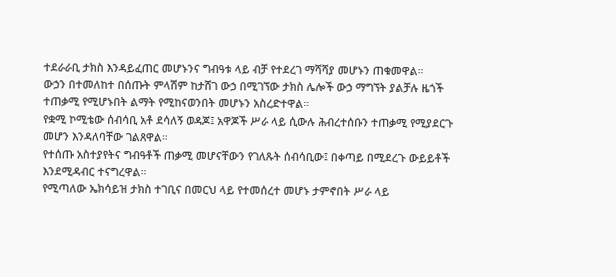ተደራራቢ ታክስ እንዳይፈጠር መሆኑንና ግብዓቱ ላይ ብቻ የተደረገ ማሻሻያ መሆኑን ጠቁመዋል።
ውኃን በተመለከተ በሰጡት ምላሽም ከታሸገ ውኃ በሚገኘው ታክስ ሌሎች ውኃ ማግኘት ያልቻሉ ዜጎች ተጠቃሚ የሚሆኑበት ልማት የሚከናወንበት መሆኑን አስረድተዋል።
የቋሚ ኮሚቴው ሰብሳቢ አቶ ደሳለኝ ወዳጆ፤ አዋጆች ሥራ ላይ ሲውሉ ሕብረተሰቡን ተጠቃሚ የሚያደርጉ መሆን እንዳለባቸው ገልጸዋል።
የተሰጡ አስተያየትና ግብዓቶች ጠቃሚ መሆናቸውን የገለጹት ሰብሳቢው፤ በቀጣይ በሚደረጉ ውይይቶች እንደሚዳብር ተናግረዋል።
የሚጣለው ኤክሳይዝ ታክስ ተገቢና በመርህ ላይ የተመሰረተ መሆኑ ታምኖበት ሥራ ላይ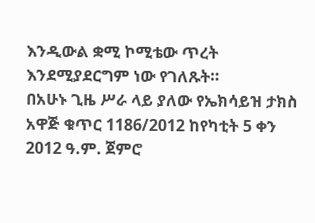እንዲውል ቋሚ ኮሚቴው ጥረት እንደሚያደርግም ነው የገለጹት።
በአሁኑ ጊዜ ሥራ ላይ ያለው የኤክሳይዝ ታክስ አዋጅ ቁጥር 1186/2012 ከየካቲት 5 ቀን 2012 ዓ.ም. ጀምሮ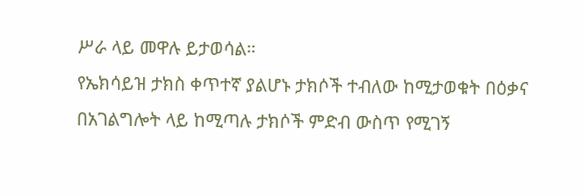ሥራ ላይ መዋሉ ይታወሳል።
የኤክሳይዝ ታክስ ቀጥተኛ ያልሆኑ ታክሶች ተብለው ከሚታወቁት በዕቃና በአገልግሎት ላይ ከሚጣሉ ታክሶች ምድብ ውስጥ የሚገኝ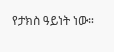የታክስ ዓይነት ነው።